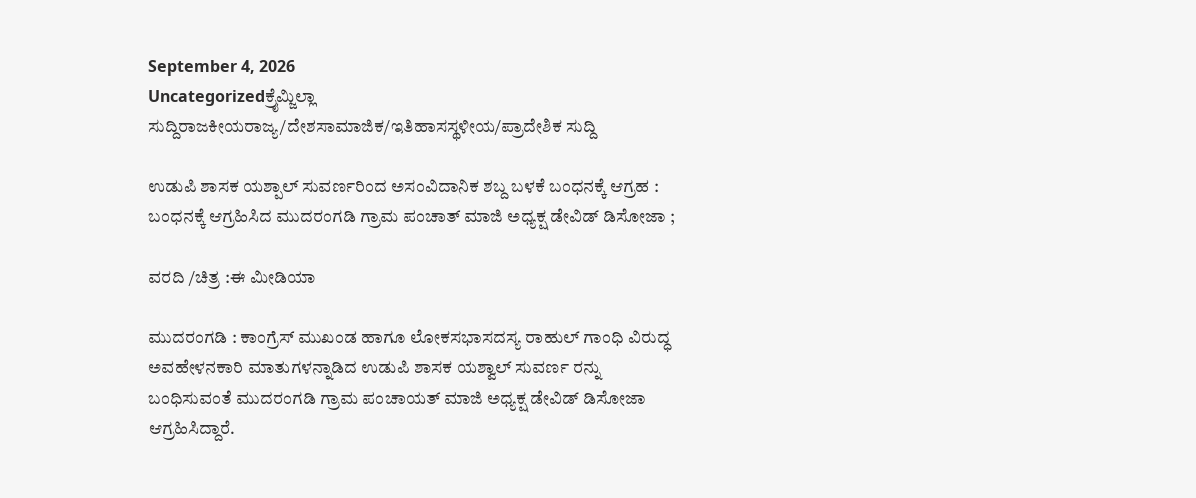September 4, 2026
Uncategorizedಕ್ರೈಮ್ಜಿಲ್ಲಾ ಸುದ್ದಿರಾಜಕೀಯರಾಜ್ಯ/ದೇಶಸಾಮಾಜಿಕ/ಇತಿಹಾಸಸ್ಥಳೀಯ/ಪ್ರಾದೇಶಿಕ ಸುದ್ದಿ

ಉಡುಪಿ ಶಾಸಕ ಯಶ್ಪಾಲ್ ಸುವರ್ಣರಿಂದ ಅಸಂವಿದಾನಿಕ ಶಬ್ದ ಬಳಕೆ ಬಂಧನಕ್ಕೆ ಆಗ್ರಹ : ಬಂಧನಕ್ಕೆ ಆಗ್ರಹಿಸಿದ ಮುದರಂಗಡಿ ಗ್ರಾಮ ಪಂಚಾತ್ ಮಾಜಿ ಅಧ್ಯಕ್ಷ ಡೇವಿಡ್‌ ಡಿಸೋಜಾ ;

ವರದಿ /ಚಿತ್ರ :ಈ ಮೀಡಿಯಾ

ಮುದರಂಗಡಿ : ಕಾಂಗ್ರೆಸ್ ಮುಖಂಡ ಹಾಗೂ ಲೋಕಸಭಾಸದಸ್ಯ ರಾಹುಲ್ ಗಾಂಧಿ ವಿರುದ್ಧ ಅವಹೇಳನಕಾರಿ ಮಾತುಗಳನ್ನಾಡಿದ ಉಡುಪಿ ಶಾಸಕ ಯಶ್ವಾಲ್ ಸುವರ್ಣ ರನ್ನು ಬಂಧಿಸುವಂತೆ ಮುದರಂಗಡಿ ಗ್ರಾಮ ಪಂಚಾಯತ್ ಮಾಜಿ ಅಧ್ಯಕ್ಷ ಡೇವಿಡ್‌ ಡಿಸೋಜಾ ಆಗ್ರಹಿಸಿದ್ದಾರೆ.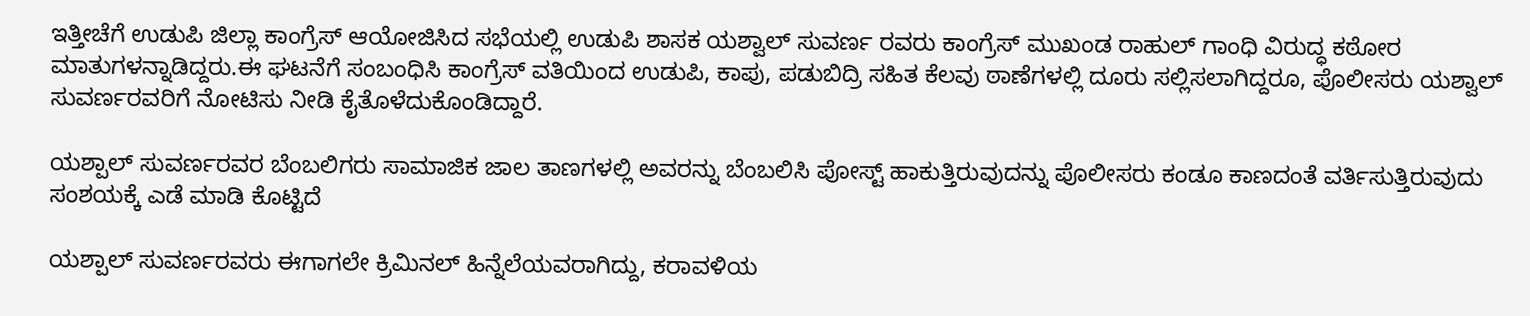ಇತ್ತೀಚೆಗೆ ಉಡುಪಿ ಜಿಲ್ಲಾ ಕಾಂಗ್ರೆಸ್ ಆಯೋಜಿಸಿದ ಸಭೆಯಲ್ಲಿ ಉಡುಪಿ ಶಾಸಕ ಯಶ್ವಾಲ್ ಸುವರ್ಣ ರವರು ಕಾಂಗ್ರೆಸ್ ಮುಖಂಡ ರಾಹುಲ್ ಗಾಂಧಿ ವಿರುದ್ಧ ಕಠೋರ ಮಾತುಗಳನ್ನಾಡಿದ್ದರು.ಈ ಘಟನೆಗೆ ಸಂಬಂಧಿಸಿ ಕಾಂಗ್ರೆಸ್ ವತಿಯಿಂದ ಉಡುಪಿ, ಕಾಪು, ಪಡುಬಿದ್ರಿ ಸಹಿತ ಕೆಲವು ಠಾಣೆಗಳಲ್ಲಿ ದೂರು ಸಲ್ಲಿಸಲಾಗಿದ್ದರೂ, ಪೊಲೀಸರು ಯಶ್ವಾಲ್ ಸುವರ್ಣರವರಿಗೆ ನೋಟಿಸು ನೀಡಿ ಕೈತೊಳೆದುಕೊಂಡಿದ್ದಾರೆ.

ಯಶ್ಪಾಲ್ ಸುವರ್ಣರವರ ಬೆಂಬಲಿಗರು ಸಾಮಾಜಿಕ ಜಾಲ ತಾಣಗಳಲ್ಲಿ ಅವರನ್ನು ಬೆಂಬಲಿಸಿ ಪೋಸ್ಟ್ ಹಾಕುತ್ತಿರುವುದನ್ನು ಪೊಲೀಸರು ಕಂಡೂ ಕಾಣದಂತೆ ವರ್ತಿಸುತ್ತಿರುವುದು ಸಂಶಯಕ್ಕೆ ಎಡೆ ಮಾಡಿ ಕೊಟ್ಟಿದೆ

ಯಶ್ಪಾಲ್ ಸುವರ್ಣರವರು ಈಗಾಗಲೇ ಕ್ರಿಮಿನಲ್ ಹಿನ್ನೆಲೆಯವರಾಗಿದ್ದು, ಕರಾವಳಿಯ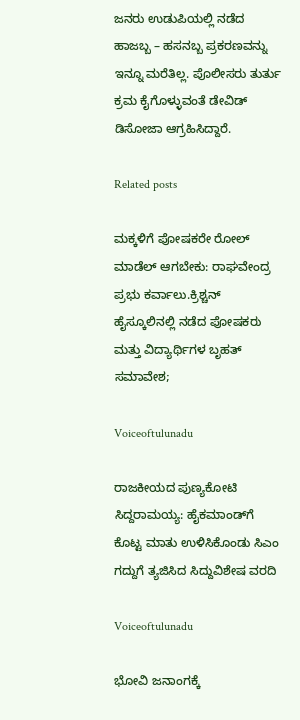ಜನರು ಉಡುಪಿಯಲ್ಲಿ ನಡೆದ ಹಾಜಬ್ಬ – ಹಸನಬ್ಬ ಪ್ರಕರಣವನ್ನು ಇನ್ನೂ ಮರೆತಿಲ್ಲ. ಪೊಲೀಸರು ತುರ್ತು ಕ್ರಮ ಕೈಗೊಳ್ಳುವಂತೆ ಡೇವಿಡ್ ಡಿಸೋಜಾ ಆಗ್ರಹಿಸಿದ್ದಾರೆ.

Related posts

ಮಕ್ಕಳಿಗೆ ಪೋಷಕರೇ ರೋಲ್ ಮಾಡೆಲ್ ಆಗಬೇಕು: ರಾಘವೇಂದ್ರ ಪ್ರಭು ಕರ್ವಾಲು.ಕ್ರಿಶ್ಚನ್ ಹೈಸ್ಕೂಲಿನಲ್ಲಿ ನಡೆದ ಪೋಷಕರು ಮತ್ತು ವಿದ್ಯಾರ್ಥಿಗಳ ಬೃಹತ್ ಸಮಾವೇಶ;

Voiceoftulunadu

ರಾಜಕೀಯದ ಪುಣ್ಯಕೋಟಿ ಸಿದ್ದರಾಮಯ್ಯ: ಹೈಕಮಾಂಡ್‌ಗೆ ಕೊಟ್ಟ ಮಾತು ಉಳಿಸಿಕೊಂಡು ಸಿಎಂ ಗದ್ದುಗೆ ತ್ಯಜಿಸಿದ ಸಿದ್ದುವಿಶೇಷ ವರದಿ

Voiceoftulunadu

ಭೋವಿ ಜನಾಂಗಕ್ಕೆ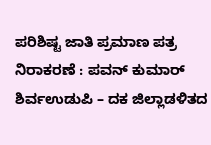ಪರಿಶಿಷ್ಟ ಜಾತಿ ಪ್ರಮಾಣ ಪತ್ರ ನಿರಾಕರಣೆ : ಪವನ್ ಕುಮಾರ್ ಶಿರ್ವಉಡುಪಿ – ದಕ ಜಿಲ್ಲಾಡಳಿತದ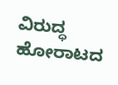ವಿರುದ್ಧ ಹೋರಾಟದ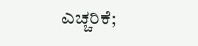ಎಚ್ಚರಿಕೆ;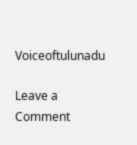Voiceoftulunadu

Leave a Comment